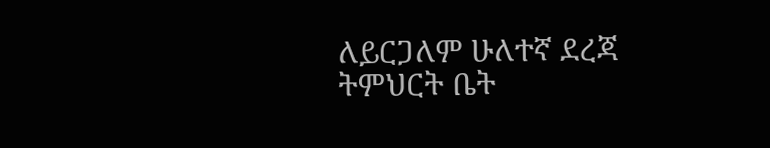ለይርጋለም ሁለተኛ ደረጃ ትምህርት ቤት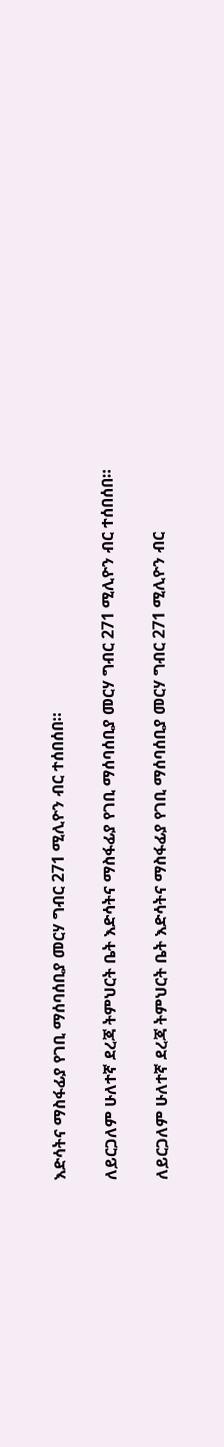እድሳትና ማስፋፊያ የገቢ ማሰባሰቢያ መርሃ ግብር 271 ሚሊዮን ብር ተሰበሰበ።

ለይርጋለም ሁለተኛ ደረጃ ትምህርት ቤት እድሳትና ማስፋፊያ የገቢ ማሰባሰቢያ መርሃ ግብር 271 ሚሊዮን ብር ተሰበሰበ።

ለይርጋለም ሁለተኛ ደረጃ ትምህርት ቤት እድሳትና ማስፋፊያ የገቢ ማሰባሰቢያ መርሃ ግብር 271 ሚሊዮን ብር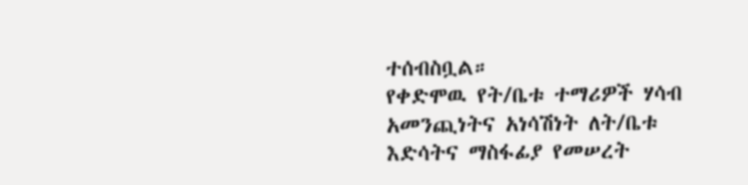ተሰብስቧል።
የቀድሞዉ የት/ቤቱ ተማሪዎች ሃሳብ አመንጪነትና አነሳሽነት ለት/ቤቱ እድሳትና ማስፋፊያ የመሠረት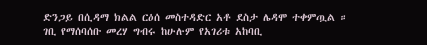ድንጋይ በሲዳማ ክልል ርዕሰ መስተዳድር አቶ ደስታ ሌዳሞ ተቀምጧል ።
ገቢ የማሰባሰቡ መረሃ ግብሩ ከሁሉም የአገሪቱ አከባቢ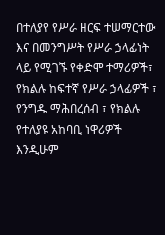በተለያየ የሥራ ዘርፍ ተሠማርተው እና በመንግሥት የሥራ ኃላፊነት ላይ የሚገኙ የቀድሞ ተማሪዎች፣ የክልሉ ከፍተኛ የሥራ ኃላፊዎች ፣ የንግዱ ማሕበረሰብ ፣ የክልሉ የተለያዩ አከባቢ ነዋሪዎች እንዲሁም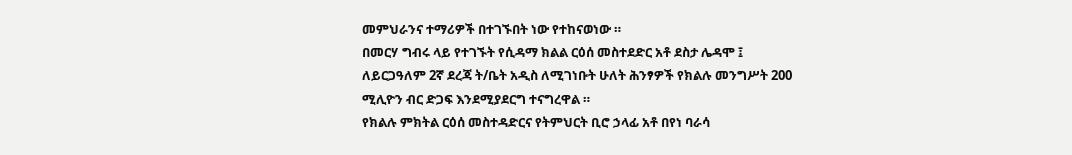መምህራንና ተማሪዎች በተገኙበት ነው የተከናወነው ።
በመርሃ ግብሩ ላይ የተገኙት የሲዳማ ክልል ርዕሰ መስተደድር አቶ ደስታ ሌዳሞ ፤ ለይርጋዓለም 2ኛ ደረጃ ት/ቤት አዲስ ለሚገነቡት ሁለት ሕንፃዎች የክልሉ መንግሥት 200 ሚሊዮን ብር ድጋፍ እንደሚያደርግ ተናግረዋል ።
የክልሉ ምክትል ርዕሰ መስተዳድርና የትምህርት ቢሮ ኃላፊ አቶ በየነ ባራሳ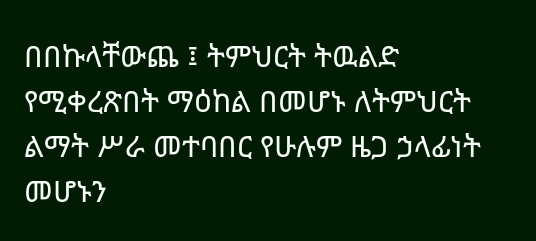በበኩላቸውጨ ፤ ትምህርት ትዉልድ የሚቀረጽበት ማዕከል በመሆኑ ለትምህርት ልማት ሥራ መተባበር የሁሉም ዜጋ ኃላፊነት መሆኑን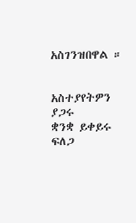አስገንዝበዋል ።


አስተያየትዎን ያጋሩ
ቋንቋ ይቀይሩ
ፍለጋ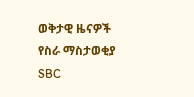ወቅታዊ ዜናዎች
የስራ ማስታወቂያ
SBC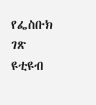የፌስቡክ ገጽ
ዩቲዩብ